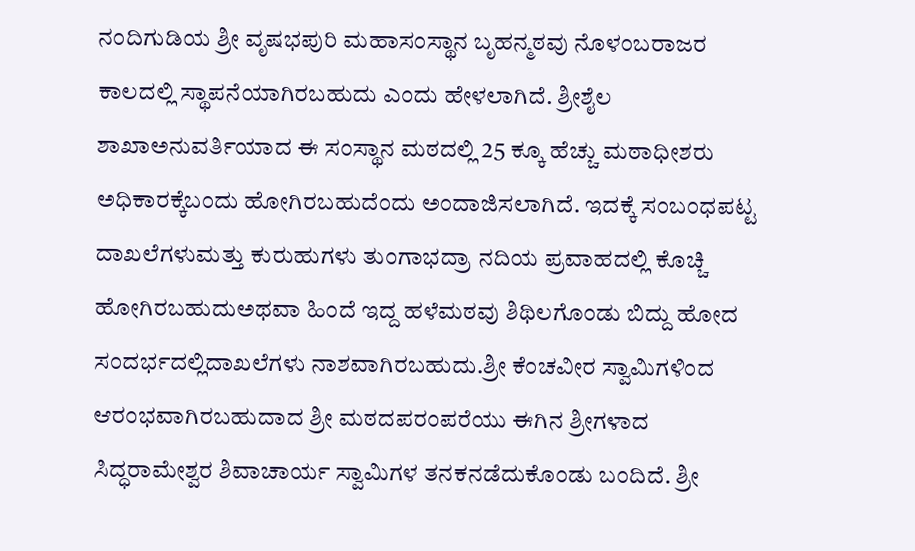ನಂದಿಗುಡಿಯ ಶ್ರೀ ವೃಷಭಪುರಿ ಮಹಾಸಂಸ್ಥಾನ ಬೃಹನ್ಮಠವು ನೊಳಂಬರಾಜರ ಕಾಲದಲ್ಲಿ ಸ್ಥಾಪನೆಯಾಗಿರಬಹುದು ಎಂದು ಹೇಳಲಾಗಿದೆ. ಶ್ರೀಶೈಲ ಶಾಖಾಅನುವರ್ತಿಯಾದ ಈ ಸಂಸ್ಥಾನ ಮಠದಲ್ಲಿ 25 ಕ್ಕೂ ಹೆಚ್ಚು ಮಠಾಧೀಶರು ಅಧಿಕಾರಕ್ಕೆಬಂದು ಹೋಗಿರಬಹುದೆಂದು ಅಂದಾಜಿಸಲಾಗಿದೆ. ಇದಕ್ಕೆ ಸಂಬಂಧಪಟ್ಟ ದಾಖಲೆಗಳುಮತ್ತು ಕುರುಹುಗಳು ತುಂಗಾಭದ್ರಾ ನದಿಯ ಪ್ರವಾಹದಲ್ಲಿ ಕೊಚ್ಚಿ ಹೋಗಿರಬಹುದುಅಥವಾ ಹಿಂದೆ ಇದ್ದ ಹಳೆಮಠವು ಶಿಥಿಲಗೊಂಡು ಬಿದ್ದು ಹೋದ ಸಂದರ್ಭದಲ್ಲಿದಾಖಲೆಗಳು ನಾಶವಾಗಿರಬಹುದು.ಶ್ರೀ ಕೆಂಚವೀರ ಸ್ವಾಮಿಗಳಿಂದ ಆರಂಭವಾಗಿರಬಹುದಾದ ಶ್ರೀ ಮಠದಪರಂಪರೆಯು ಈಗಿನ ಶ್ರೀಗಳಾದ ಸಿದ್ಧರಾಮೇಶ್ವರ ಶಿವಾಚಾರ್ಯ ಸ್ವಾಮಿಗಳ ತನಕನಡೆದುಕೊಂಡು ಬಂದಿದೆ. ಶ್ರೀ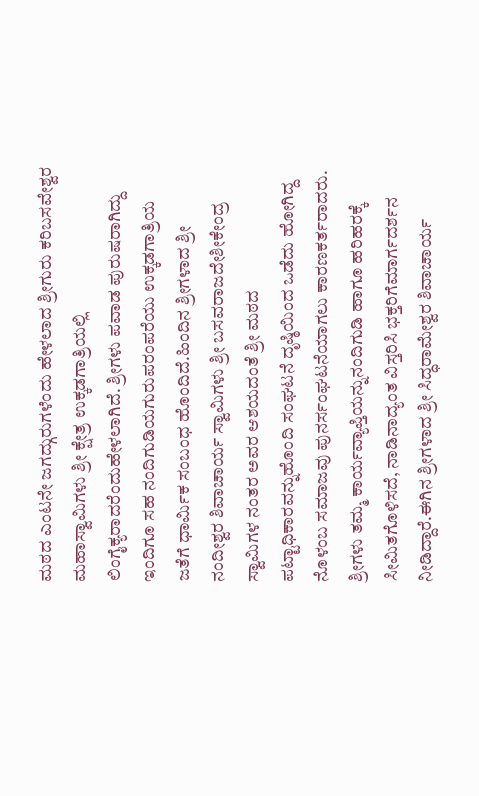ಮಠದ ಎಂಟನೇ ಜಗದ್ಗುರುಗಳೆಂದು ಹೇಳಲಾದ ಶ್ರೀಗುರು ಕರಿಬಸವೇಶ್ವರ ಮಹಾಸ್ವಾಮಿಗಳು ಶ್ರೀ ಕ್ಷೇತ್ರ ಉಕ್ಕಡಗಾತ್ರಿಯಲ್ಲಿ ಲಿಂಗೈಕ್ಯರಾದರೆಂದುಹೇಳಲಾಗಿದೆ. ಶ್ರೀಗಳು ಪವಾಡ ಪುರುಷರಾಗಿದ್ದು ಇಂದಿಗೂ ಸಹ ನಂದಿಗುಡಿಯಗುರುಪರಂಪರೆಯು ಉಕ್ಕಡಗಾತ್ರಿಯ ಜತೆಗೆ ಧಾರ್ಮಿಕ ಸಂಬಂಧ ಹೊಂದಿದೆ.ಹಿಂದಿನ ಶ್ರೀಗಳಾದ ಶ್ರೀ ನಂದೀಶ್ವರ ಶಿವಾಚಾರ್ಯ ಸ್ವಾಮಿಗಳು ಶ್ರೀ ಬಸವರಾಜದೇಶೀಕೇಂದ್ರ ಸ್ವಾಮಿಗಳ ನಂತರ ಅವರ ಆಶಯದಂತೆ ಶ್ರೀ ಮಠದ ಪಟ್ಟಾಧಿಕಾರವನ್ನುಹೊಂದಿ ಸಂಘಟನೆ ದೃಷ್ಠಿಯಿಂದ ಒಡೆದು ಹೋಗಿದ್ದ ನೊಳಂಬ ಸಮಾಜವು ಪುನರ್ಸಂಘಟನೆಯಾಗಲು ಕಾರಣಕರ್ತರಾದರು. ಶ್ರೀಗಳು ತಮ್ಮ ಕಾರ್ಯವ್ಯಾಪ್ತಿಯನ್ನುನಂದಿಗುಡಿ ಹಾಗೂ ಹರಿಹರಕ್ಕೆ ಸೀಮಿತಗೊಳಿಸದೆ, ನಾಡಿನಾದ್ಯಂತ ವಿಸ್ತರಿಸಿ ಭಕ್ತರಿಗೆಮಾರ್ಗದರ್ಶನ ನೀಡಿದ್ದಾರೆ.ಈಗಿನ ಶ್ರೀಗಳಾದ ಶ್ರೀ ಸಿದ್ಧರಾಮೇಶ್ವರ ಶಿವಾಚಾರ್ಯ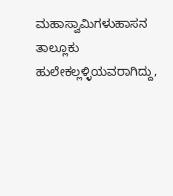ಮಹಾಸ್ವಾಮಿಗಳುಹಾಸನ ತಾಲ್ಲೂಕು ಹುಲೇಕಲ್ಲಳ್ಳಿಯವರಾಗಿದ್ದು,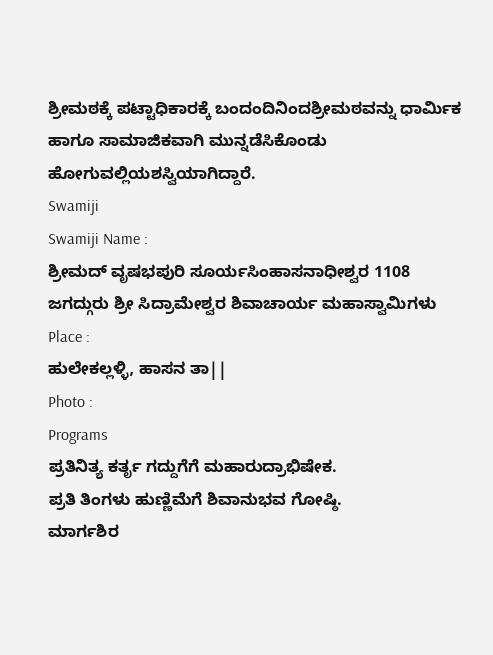ಶ್ರೀಮಠಕ್ಕೆ ಪಟ್ಟಾಧಿಕಾರಕ್ಕೆ ಬಂದಂದಿನಿಂದಶ್ರೀಮಠವನ್ನು ಧಾರ್ಮಿಕ ಹಾಗೂ ಸಾಮಾಜಿಕವಾಗಿ ಮುನ್ನಡೆಸಿಕೊಂಡು ಹೋಗುವಲ್ಲಿಯಶಸ್ವಿಯಾಗಿದ್ದಾರೆ.
Swamiji
Swamiji Name :
ಶ್ರೀಮದ್ ವೃಷಭಪುರಿ ಸೂರ್ಯಸಿಂಹಾಸನಾಧೀಶ್ವರ 1108 ಜಗದ್ಗುರು ಶ್ರೀ ಸಿದ್ರಾಮೇಶ್ವರ ಶಿವಾಚಾರ್ಯ ಮಹಾಸ್ವಾಮಿಗಳು
Place :
ಹುಲೇಕಲ್ಲಳ್ಳಿ, ಹಾಸನ ತಾ||
Photo :
Programs
ಪ್ರತಿನಿತ್ಯ ಕರ್ತೃ ಗದ್ದುಗೆಗೆ ಮಹಾರುದ್ರಾಭಿಷೇಕ.
ಪ್ರತಿ ತಿಂಗಳು ಹುಣ್ಣಿಮೆಗೆ ಶಿವಾನುಭವ ಗೋಷ್ಠಿ.
ಮಾರ್ಗಶಿರ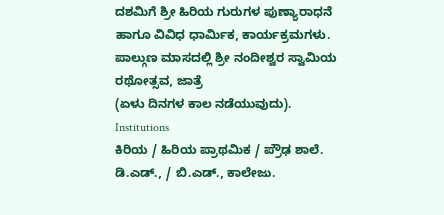ದಶಮಿಗೆ ಶ್ರೀ ಹಿರಿಯ ಗುರುಗಳ ಪುಣ್ಯಾರಾಧನೆ ಹಾಗೂ ವಿವಿಧ ಧಾರ್ಮಿಕ, ಕಾರ್ಯಕ್ರಮಗಳು.
ಪಾಲ್ಗುಣ ಮಾಸದಲ್ಲಿ ಶ್ರೀ ನಂದೀಶ್ವರ ಸ್ವಾಮಿಯ ರಥೋತ್ಸವ, ಜಾತ್ರೆ
(ಏಳು ದಿನಗಳ ಕಾಲ ನಡೆಯುವುದು).
Institutions
ಕಿರಿಯ / ಹಿರಿಯ ಪ್ರಾಥಮಿಕ / ಪ್ರೌಢ ಶಾಲೆ.
ಡಿ.ಎಡ್., / ಬಿ.ಎಡ್., ಕಾಲೇಜು.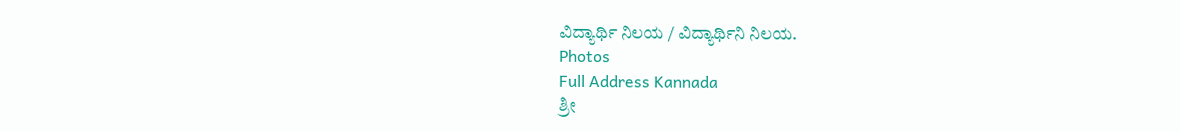ವಿದ್ಯಾರ್ಥಿ ನಿಲಯ / ವಿದ್ಯಾರ್ಥಿನಿ ನಿಲಯ.
Photos
Full Address Kannada
ಶ್ರೀ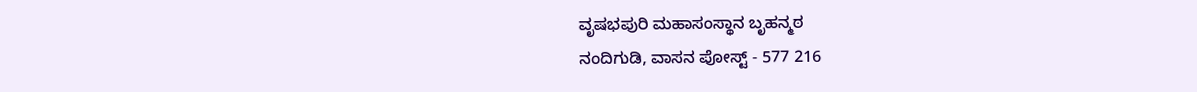ವೃಷಭಪುರಿ ಮಹಾಸಂಸ್ಥಾನ ಬೃಹನ್ಮಠ
ನಂದಿಗುಡಿ, ವಾಸನ ಪೋಸ್ಟ್ - 577 216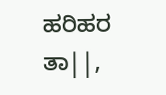ಹರಿಹರ ತಾ||,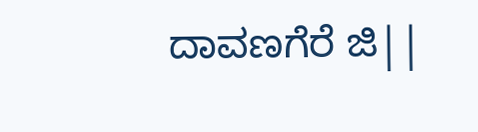ದಾವಣಗೆರೆ ಜಿ||